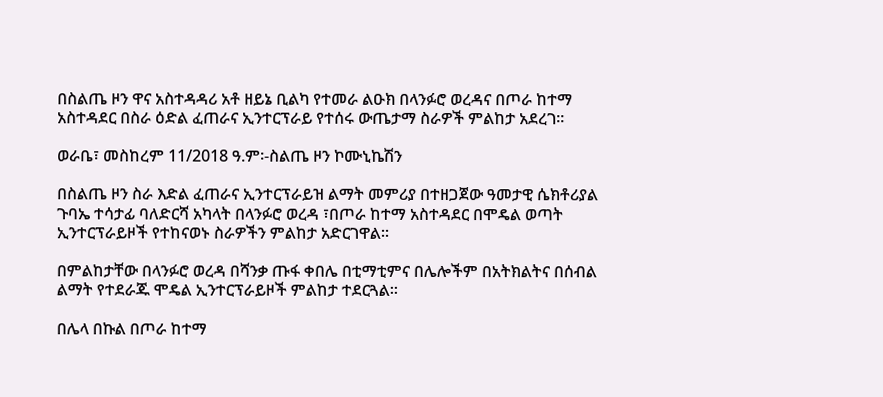በስልጤ ዞን ዋና አስተዳዳሪ አቶ ዘይኔ ቢልካ የተመራ ልዑክ በላንፉሮ ወረዳና በጦራ ከተማ አስተዳደር በስራ ዕድል ፈጠራና ኢንተርፕራይ የተሰሩ ውጤታማ ስራዎች ምልከታ አደረገ፡፡

ወራቤ፣ መስከረም 11/2018 ዓ.ም፡-ስልጤ ዞን ኮሙኒኬሽን

በስልጤ ዞን ስራ እድል ፈጠራና ኢንተርፕራይዝ ልማት መምሪያ በተዘጋጀው ዓመታዊ ሴክቶሪያል ጉባኤ ተሳታፊ ባለድርሻ አካላት በላንፉሮ ወረዳ ፣በጦራ ከተማ አስተዳደር በሞዴል ወጣት ኢንተርፕራይዞች የተከናወኑ ስራዎችን ምልከታ አድርገዋል፡፡

በምልከታቸው በላንፉሮ ወረዳ በሻንቃ ጡፋ ቀበሌ በቲማቲምና በሌሎችም በአትክልትና በሰብል ልማት የተደራጁ ሞዴል ኢንተርፕራይዞች ምልከታ ተደርጓል፡፡

በሌላ በኩል በጦራ ከተማ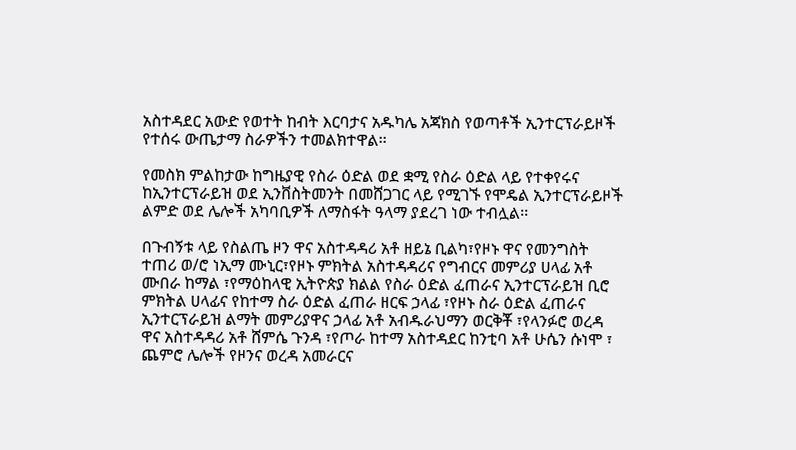አስተዳደር አውድ የወተት ከብት እርባታና አዱካሌ አጃክስ የወጣቶች ኢንተርፕራይዞች የተሰሩ ውጤታማ ስራዎችን ተመልክተዋል፡፡

የመስክ ምልከታው ከግዜያዊ የስራ ዕድል ወደ ቋሚ የስራ ዕድል ላይ የተቀየሩና ከኢንተርፕራይዝ ወደ ኢንቨስትመንት በመሸጋገር ላይ የሚገኙ የሞዴል ኢንተርፕራይዞች ልምድ ወደ ሌሎች አካባቢዎች ለማስፋት ዓላማ ያደረገ ነው ተብሏል፡፡

በጉብኝቱ ላይ የስልጤ ዞን ዋና አስተዳዳሪ አቶ ዘይኔ ቢልካ፣የዞኑ ዋና የመንግስት ተጠሪ ወ/ሮ ነኢማ ሙኒር፣የዞኑ ምክትል አስተዳዳሪና የግብርና መምሪያ ሀላፊ አቶ ሙበራ ከማል ፣የማዕከላዊ ኢትዮጵያ ክልል የስራ ዕድል ፈጠራና ኢንተርፕራይዝ ቢሮ ምክትል ሀላፊና የከተማ ስራ ዕድል ፈጠራ ዘርፍ ኃላፊ ፣የዞኑ ስራ ዕድል ፈጠራና ኢንተርፕራይዝ ልማት መምሪያዋና ኃላፊ አቶ አብዱራህማን ወርቅቾ ፣የላንፉሮ ወረዳ ዋና አስተዳዳሪ አቶ ሸምሴ ጉንዳ ፣የጦራ ከተማ አስተዳደር ከንቲባ አቶ ሁሴን ሱነሞ ፣ ጨምሮ ሌሎች የዞንና ወረዳ አመራርና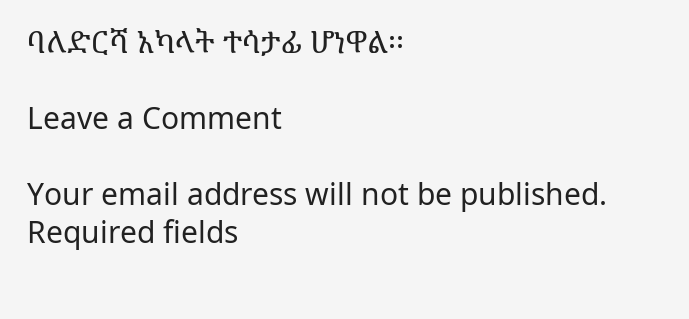ባለድርሻ አካላት ተሳታፊ ሆነዋል፡፡

Leave a Comment

Your email address will not be published. Required fields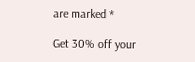are marked *

Get 30% off your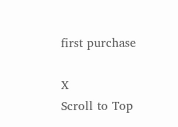first purchase

X
Scroll to Top